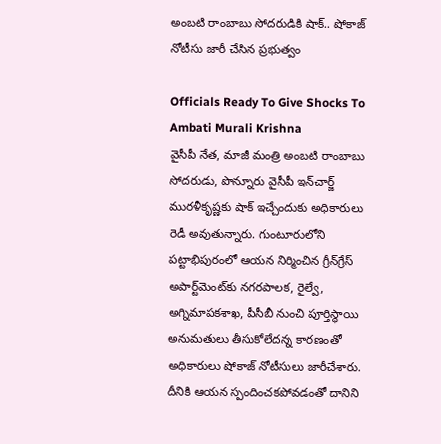అంబటి రాంబాబు సోదరుడికి షాక్.. షోకాజ్ నోటీసు జారీ చేసిన ప్రభుత్వం

Officials Ready To Give Shocks To Ambati Murali Krishna
వైసీపీ నేత, మాజీ మంత్రి అంబటి రాంబాబు సోదరుడు, పొన్నూరు వైసీపీ ఇన్‌చార్జ్ మురళీకృష్ణకు షాక్ ఇచ్చేందుకు అధికారులు రెడీ అవుతున్నారు. గుంటూరులోని పట్టాభిపురంలో ఆయన నిర్మించిన గ్రీన్‌గ్రేస్ అపార్ట్‌మెంట్‌కు నగరపాలక, రైల్వే, అగ్నిమాపకశాఖ, పీసీబీ నుంచి పూర్తిస్థాయి అనుమతులు తీసుకోలేదన్న కారణంతో అధికారులు షోకాజ్ నోటీసులు జారీచేశారు. దీనికి ఆయన స్పందించకపోవడంతో దానిని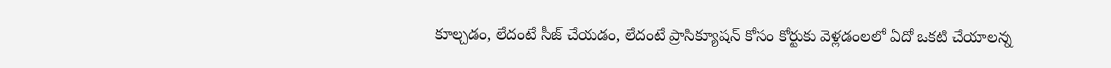కూల్చడం, లేదంటే సీజ్ చేయడం, లేదంటే ప్రాసిక్యూషన్ కోసం కోర్టుకు వెళ్లడంలలో ఏదో ఒకటి చేయాలన్న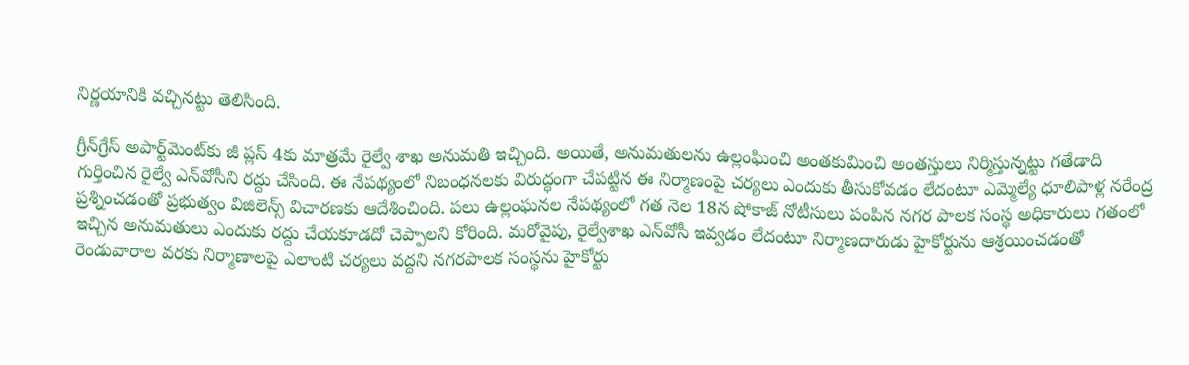నిర్ణయానికి వచ్చినట్టు తెలిసింది.

గ్రీన్‌గ్రేస్ అపార్ట్‌మెంట్‌కు జీ ప్లస్ 4కు మాత్రమే రైల్వే శాఖ అనుమతి ఇచ్చింది. అయితే, అనుమతులను ఉల్లంఘించి అంతకుమించి అంతస్తులు నిర్మిస్తున్నట్టు గతేడాది గుర్తించిన రైల్వే ఎన్‌వోసీని రద్దు చేసింది. ఈ నేపథ్యంలో నిబంధనలకు విరుద్ధంగా చేపట్టిన ఈ నిర్మాణంపై చర్యలు ఎందుకు తీసుకోవడం లేదంటూ ఎమ్మెల్యే ధూలిపాళ్ల నరేంద్ర ప్రశ్నించడంతో ప్రభుత్వం విజిలెన్స్ విచారణకు ఆదేశించింది. పలు ఉల్లంఘనల నేపథ్యంలో గత నెల 18న షోకాజ్ నోటీసులు పంపిన నగర పాలక సంస్థ అధికారులు గతంలో ఇచ్చిన అనుమతులు ఎందుకు రద్దు చేయకూడదో చెప్పాలని కోరింది. మరోవైపు, రైల్వేశాఖ ఎన్‌వోసీ ఇవ్వడం లేదంటూ నిర్మాణదారుడు హైకోర్టును ఆశ్రయించడంతో రెండువారాల వరకు నిర్మాణాలపై ఎలాంటి చర్యలు వద్దని నగరపాలక సంస్థను హైకోర్టు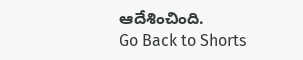ఆదేశించింది.
Go Back to Shorts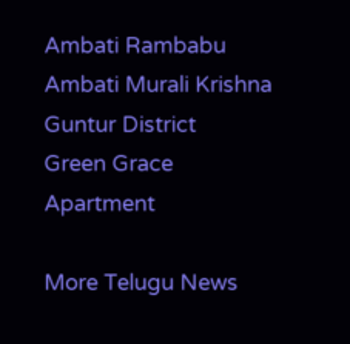Ambati Rambabu
Ambati Murali Krishna
Guntur District
Green Grace Apartment

More Telugu News